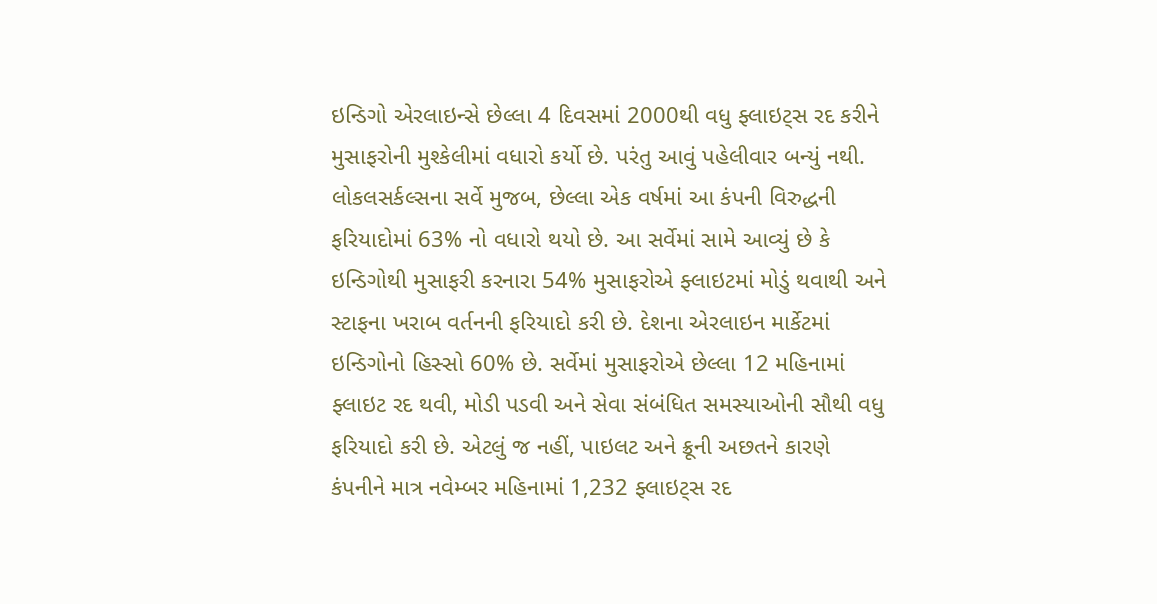ઇન્ડિગો એરલાઇન્સે છેલ્લા 4 દિવસમાં 2000થી વધુ ફ્લાઇટ્સ રદ કરીને મુસાફરોની મુશ્કેલીમાં વધારો કર્યો છે. પરંતુ આવું પહેલીવાર બન્યું નથી. લોકલસર્કલ્સના સર્વે મુજબ, છેલ્લા એક વર્ષમાં આ કંપની વિરુદ્ધની ફરિયાદોમાં 63% નો વધારો થયો છે. આ સર્વેમાં સામે આવ્યું છે કે ઇન્ડિગોથી મુસાફરી કરનારા 54% મુસાફરોએ ફ્લાઇટમાં મોડું થવાથી અને સ્ટાફના ખરાબ વર્તનની ફરિયાદો કરી છે. દેશના એરલાઇન માર્કેટમાં ઇન્ડિગોનો હિસ્સો 60% છે. સર્વેમાં મુસાફરોએ છેલ્લા 12 મહિનામાં ફ્લાઇટ રદ થવી, મોડી પડવી અને સેવા સંબંધિત સમસ્યાઓની સૌથી વધુ ફરિયાદો કરી છે. એટલું જ નહીં, પાઇલટ અને ક્રૂની અછતને કારણે કંપનીને માત્ર નવેમ્બર મહિનામાં 1,232 ફ્લાઇટ્સ રદ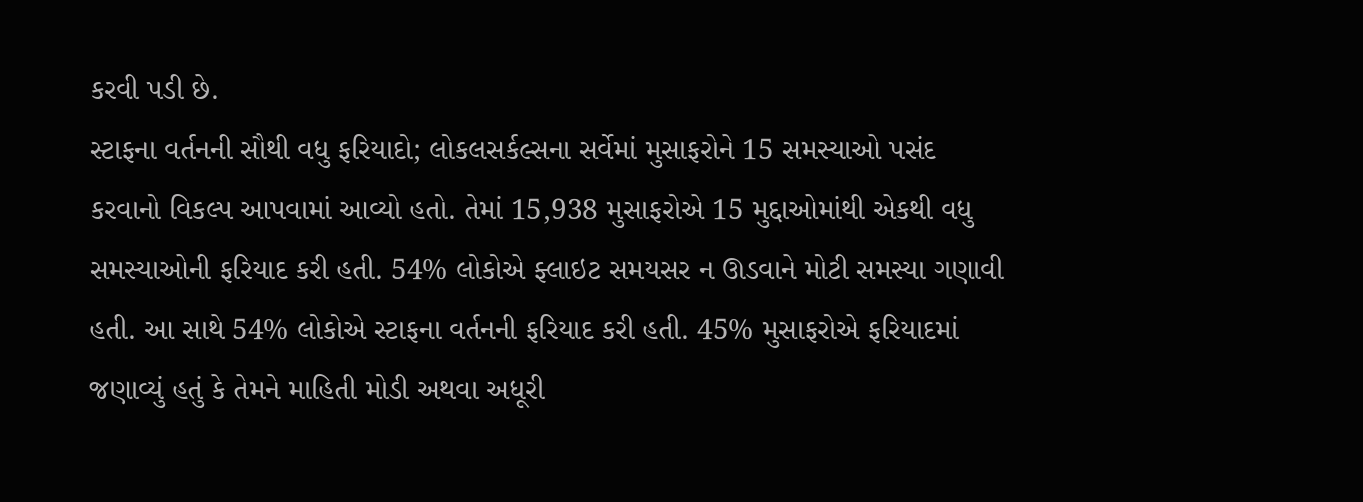કરવી પડી છે.
સ્ટાફના વર્તનની સૌથી વધુ ફરિયાદો; લોકલસર્કલ્સના સર્વેમાં મુસાફરોને 15 સમસ્યાઓ પસંદ કરવાનો વિકલ્પ આપવામાં આવ્યો હતો. તેમાં 15,938 મુસાફરોએ 15 મુદ્દાઓમાંથી એકથી વધુ સમસ્યાઓની ફરિયાદ કરી હતી. 54% લોકોએ ફ્લાઇટ સમયસર ન ઊડવાને મોટી સમસ્યા ગણાવી હતી. આ સાથે 54% લોકોએ સ્ટાફના વર્તનની ફરિયાદ કરી હતી. 45% મુસાફરોએ ફરિયાદમાં જણાવ્યું હતું કે તેમને માહિતી મોડી અથવા અધૂરી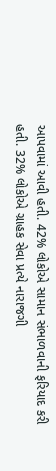આપવામાં આવી હતી. 42% લોકોએ સામાન સંભાળવાની ફરિયાદ કરી હતી. 32% લોકોએ ગ્રાહક સેવા પ્રત્યે નારાજગી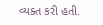વ્યક્ત કરી હતી.